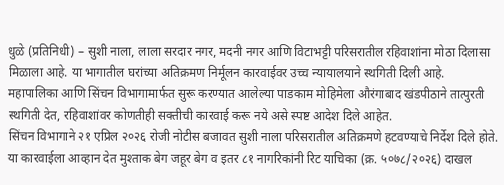धुळे (प्रतिनिधी) – सुशी नाला, लाला सरदार नगर, मदनी नगर आणि विटाभट्टी परिसरातील रहिवाशांना मोठा दिलासा मिळाला आहे. या भागातील घरांच्या अतिक्रमण निर्मूलन कारवाईवर उच्च न्यायालयाने स्थगिती दिली आहे.
महापालिका आणि सिंचन विभागामार्फत सुरू करण्यात आलेल्या पाडकाम मोहिमेला औरंगाबाद खंडपीठाने तात्पुरती स्थगिती देत, रहिवाशांवर कोणतीही सक्तीची कारवाई करू नये असे स्पष्ट आदेश दिले आहेत.
सिंचन विभागाने २१ एप्रिल २०२६ रोजी नोटीस बजावत सुशी नाला परिसरातील अतिक्रमणे हटवण्याचे निर्देश दिले होते. या कारवाईला आव्हान देत मुश्ताक बेग जहूर बेग व इतर ८१ नागरिकांनी रिट याचिका (क्र. ५०७८/२०२६) दाखल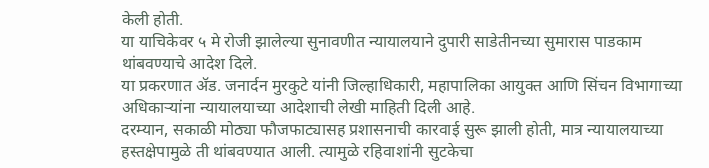केली होती.
या याचिकेवर ५ मे रोजी झालेल्या सुनावणीत न्यायालयाने दुपारी साडेतीनच्या सुमारास पाडकाम थांबवण्याचे आदेश दिले.
या प्रकरणात ॲड. जनार्दन मुरकुटे यांनी जिल्हाधिकारी, महापालिका आयुक्त आणि सिंचन विभागाच्या अधिकाऱ्यांना न्यायालयाच्या आदेशाची लेखी माहिती दिली आहे.
दरम्यान, सकाळी मोठ्या फौजफाट्यासह प्रशासनाची कारवाई सुरू झाली होती, मात्र न्यायालयाच्या हस्तक्षेपामुळे ती थांबवण्यात आली. त्यामुळे रहिवाशांनी सुटकेचा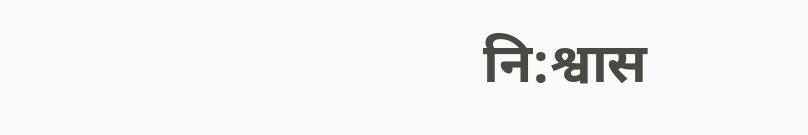नि:श्वास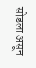सोडला असून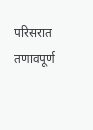परिसरात तणावपूर्ण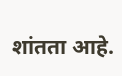शांतता आहे.